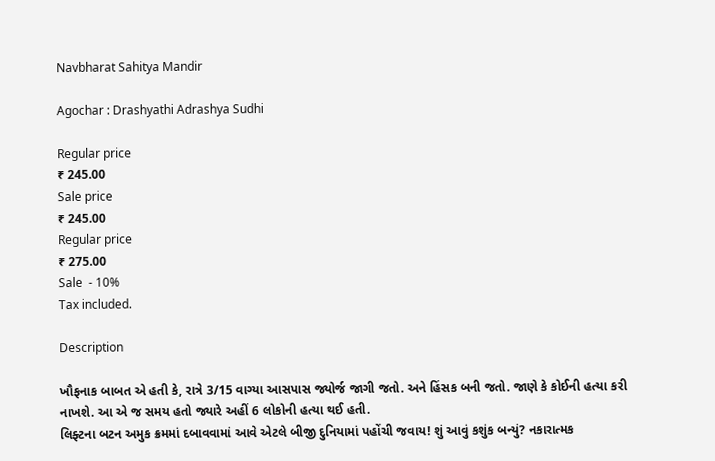Navbharat Sahitya Mandir

Agochar : Drashyathi Adrashya Sudhi

Regular price
₹ 245.00
Sale price
₹ 245.00
Regular price
₹ 275.00
Sale  - 10%
Tax included.

Description

ખૌફનાક બાબત એ હતી કે, રાત્રે 3/15 વાગ્યા આસપાસ જ્યોર્જ જાગી જતો. અને હિંસક બની જતો. જાણે કે કોઈની હત્યા કરી નાખશે. આ એ જ સમય હતો જ્યારે અહીં 6 લોકોની હત્યા થઈ હતી.
લિફ્ટના બટન અમુક ક્રમમાં દબાવવામાં આવે એટલે બીજી દુનિયામાં પહોંચી જવાય! શું આવું કશુંક બન્યું? નકારાત્મક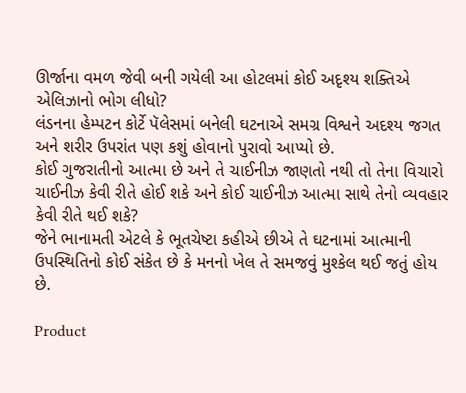ઊર્જાના વમળ જેવી બની ગયેલી આ હોટલમાં કોઈ અદૃશ્ય શક્તિએ એલિઝાનો ભોગ લીધો?
લંડનના હેમ્પટન કોર્ટે પૅલેસમાં બનેલી ઘટનાએ સમગ્ર વિશ્વને અદશ્ય જગત અને શરીર ઉપરાંત પણ કશું હોવાનો પુરાવો આપ્યો છે.
કોઈ ગુજરાતીનો આત્મા છે અને તે ચાઈનીઝ જાણતો નથી તો તેના વિચારો ચાઈનીઝ કેવી રીતે હોઈ શકે અને કોઈ ચાઈનીઝ આત્મા સાથે તેનો વ્યવહાર કેવી રીતે થઈ શકે?
જેને ભાનામતી એટલે કે ભૂતચેષ્ટા કહીએ છીએ તે ઘટનામાં આત્માની ઉપસ્થિતિનો કોઈ સંકેત છે કે મનનો ખેલ તે સમજવું મુશ્કેલ થઈ જતું હોય છે.

Product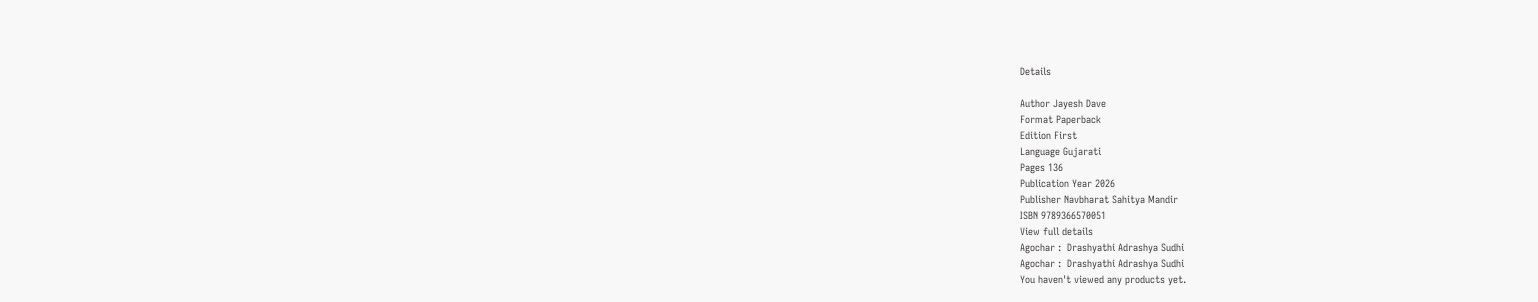Details

Author Jayesh Dave
Format Paperback
Edition First
Language Gujarati
Pages 136
Publication Year 2026
Publisher Navbharat Sahitya Mandir
ISBN 9789366570051
View full details
Agochar :  Drashyathi Adrashya Sudhi
Agochar :  Drashyathi Adrashya Sudhi
You haven't viewed any products yet.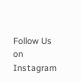Follow Us on Instagram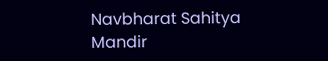Navbharat Sahitya Mandir